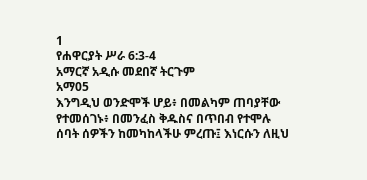1
የሐዋርያት ሥራ 6:3-4
አማርኛ አዲሱ መደበኛ ትርጉም
አማ05
እንግዲህ ወንድሞች ሆይ፥ በመልካም ጠባያቸው የተመሰገኑ፥ በመንፈስ ቅዱስና በጥበብ የተሞሉ ሰባት ሰዎችን ከመካከላችሁ ምረጡ፤ እነርሱን ለዚህ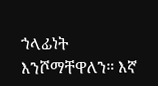ኀላፊነት እንሾማቸዋለን። እኛ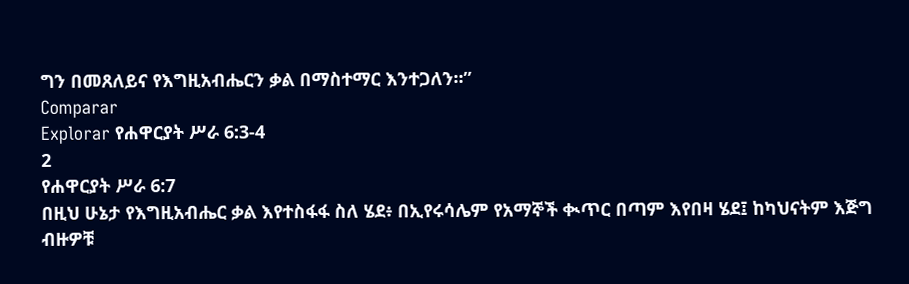ግን በመጸለይና የእግዚአብሔርን ቃል በማስተማር እንተጋለን።”
Comparar
Explorar የሐዋርያት ሥራ 6:3-4
2
የሐዋርያት ሥራ 6:7
በዚህ ሁኔታ የእግዚአብሔር ቃል እየተስፋፋ ስለ ሄደ፥ በኢየሩሳሌም የአማኞች ቊጥር በጣም እየበዛ ሄደ፤ ከካህናትም እጅግ ብዙዎቹ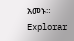አመኑ።
Explorar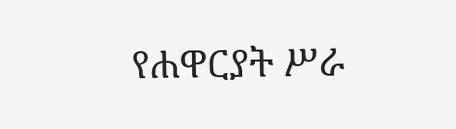የሐዋርያት ሥራ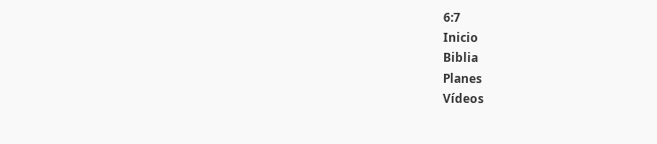6:7
Inicio
Biblia
Planes
Vídeos